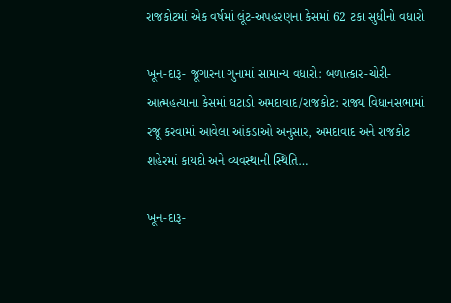રાજકોટમાં એક વર્ષમાં લૂંટ-અપહરણના કેસમાં 62 ટકા સુધીનો વધારો

ખૂન-દારૂ- જૂગારના ગુનામાં સામાન્ય વધારો: બળાત્કાર-ચોરી- આત્મહત્યાના કેસમાં ઘટાડો અમદાવાદ/રાજકોટ: રાજ્ય વિધાનસભામાં રજૂ કરવામાં આવેલા આંકડાઓ અનુસાર, અમદાવાદ અને રાજકોટ શહેરમાં કાયદો અને વ્યવસ્થાની સ્થિતિ…

ખૂન-દારૂ-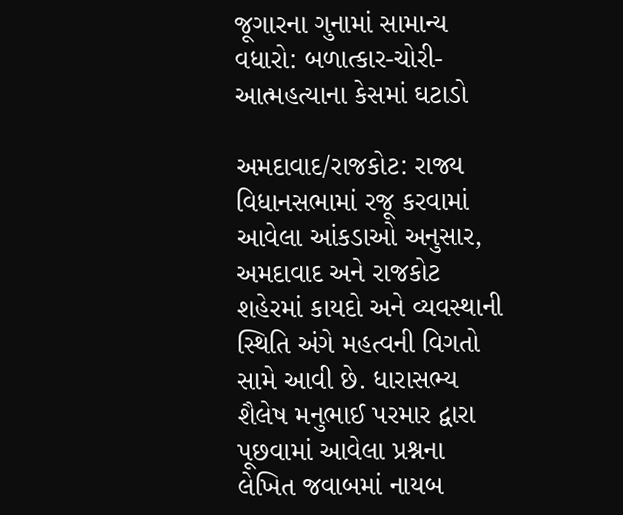જૂગારના ગુનામાં સામાન્ય વધારો: બળાત્કાર-ચોરી- આત્મહત્યાના કેસમાં ઘટાડો

અમદાવાદ/રાજકોટ: રાજ્ય વિધાનસભામાં રજૂ કરવામાં આવેલા આંકડાઓ અનુસાર, અમદાવાદ અને રાજકોટ શહેરમાં કાયદો અને વ્યવસ્થાની સ્થિતિ અંગે મહત્વની વિગતો સામે આવી છે. ધારાસભ્ય શૈલેષ મનુભાઈ પરમાર દ્વારા પૂછવામાં આવેલા પ્રશ્નના લેખિત જવાબમાં નાયબ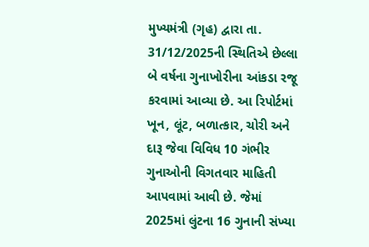મુખ્યમંત્રી (ગૃહ) દ્વારા તા. 31/12/2025ની સ્થિતિએ છેલ્લા બે વર્ષના ગુનાખોરીના આંકડા રજૂ કરવામાં આવ્યા છે. આ રિપોર્ટમાં ખૂન, લૂંટ, બળાત્કાર, ચોરી અને દારૂ જેવા વિવિધ 10 ગંભીર ગુનાઓની વિગતવાર માહિતી આપવામાં આવી છે. જેમાં 2025માં લુંટના 16 ગુનાની સંખ્યા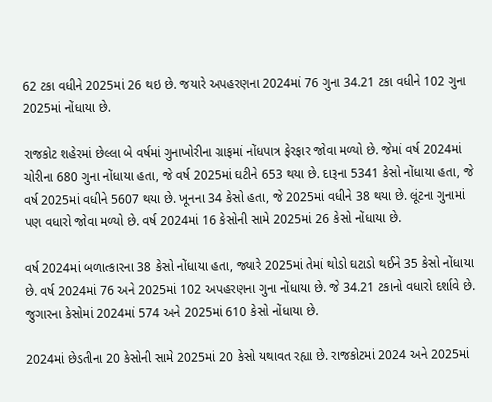62 ટકા વધીને 2025માં 26 થઇ છે. જયારે અપહરણના 2024માં 76 ગુના 34.21 ટકા વધીને 102 ગુના 2025માં નોંધાયા છે.

રાજકોટ શહેરમાં છેલ્લા બે વર્ષમાં ગુનાખોરીના ગ્રાફમાં નોંધપાત્ર ફેરફાર જોવા મળ્યો છે. જેમાં વર્ષ 2024માં ચોરીના 680 ગુના નોંધાયા હતા, જે વર્ષ 2025માં ઘટીને 653 થયા છે. દારૂના 5341 કેસો નોંધાયા હતા, જે વર્ષ 2025માં વધીને 5607 થયા છે. ખૂનના 34 કેસો હતા, જે 2025માં વધીને 38 થયા છે. લૂંટના ગુનામાં પણ વધારો જોવા મળ્યો છે. વર્ષ 2024માં 16 કેસોની સામે 2025માં 26 કેસો નોંધાયા છે.

વર્ષ 2024માં બળાત્કારના 38 કેસો નોંધાયા હતા, જ્યારે 2025માં તેમાં થોડો ઘટાડો થઈને 35 કેસો નોંધાયા છે. વર્ષ 2024માં 76 અને 2025માં 102 અપહરણના ગુના નોંધાયા છે. જે 34.21 ટકાનો વધારો દર્શાવે છે. જુગારના કેસોમાં 2024માં 574 અને 2025માં 610 કેસો નોંધાયા છે.

2024માં છેડતીના 20 કેસોની સામે 2025માં 20 કેસો યથાવત રહ્યા છે. રાજકોટમાં 2024 અને 2025માં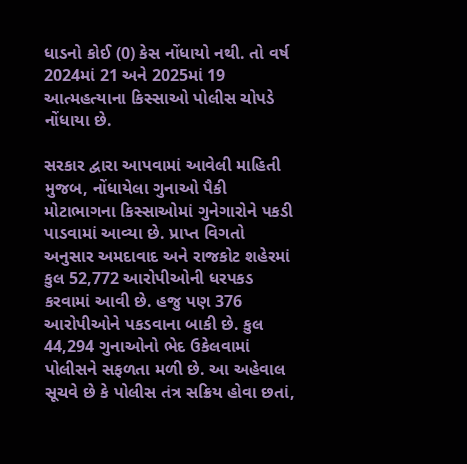ધાડનો કોઈ (0) કેસ નોંધાયો નથી. તો વર્ષ 2024માં 21 અને 2025માં 19 આત્મહત્યાના કિસ્સાઓ પોલીસ ચોપડે નોંધાયા છે.

સરકાર દ્વારા આપવામાં આવેલી માહિતી મુજબ, નોંધાયેલા ગુનાઓ પૈકી મોટાભાગના કિસ્સાઓમાં ગુનેગારોને પકડી પાડવામાં આવ્યા છે. પ્રાપ્ત વિગતો અનુસાર અમદાવાદ અને રાજકોટ શહેરમાં કુલ 52,772 આરોપીઓની ધરપકડ કરવામાં આવી છે. હજુ પણ 376 આરોપીઓને પકડવાના બાકી છે. કુલ 44,294 ગુનાઓનો ભેદ ઉકેલવામાં પોલીસને સફળતા મળી છે. આ અહેવાલ સૂચવે છે કે પોલીસ તંત્ર સક્રિય હોવા છતાં,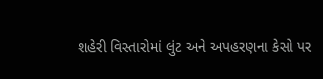શહેરી વિસ્તારોમાં લુંટ અને અપહરણના કેસો પર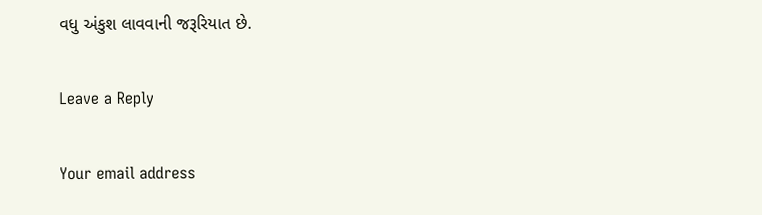વધુ અંકુશ લાવવાની જરૂરિયાત છે.

Leave a Reply

Your email address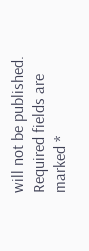will not be published. Required fields are marked *